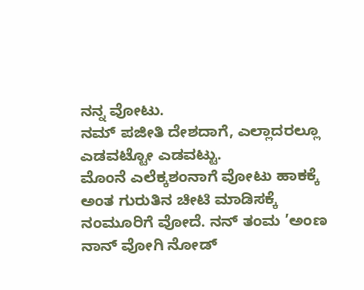ನನ್ನ ವೋಟು.
ನಮ್ ಪಜೀತಿ ದೇಶದಾಗೆ, ಎಲ್ಲಾದರಲ್ಲೂ ಎಡವಟ್ಟೋ ಎಡವಟ್ಟು.
ಮೊಂನೆ ಎಲೆಕ್ಕಶಂನಾಗೆ ವೋಟು ಹಾಕಕ್ಕೆ ಅಂತ ಗುರುತಿನ ಚೀಟಿ ಮಾಡಿಸಕ್ಕೆ ನಂಮೂರಿಗೆ ವೋದೆ. ನನ್ ತಂಮ ’ಅಂಣ ನಾನ್ ವೋಗಿ ನೋಡ್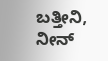ಬತ್ತೀನಿ, ನೀನ್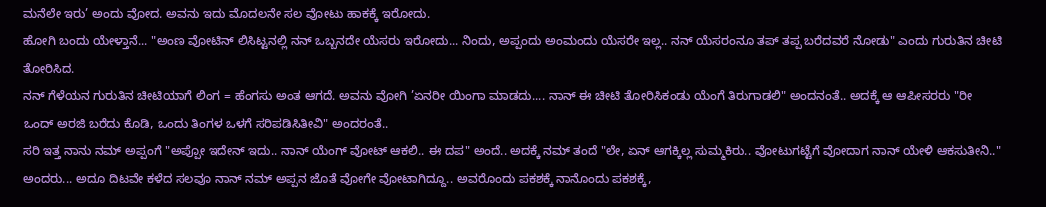ಮನೆಲೇ ಇರು’ ಅಂದು ವೋದ. ಅವನು ಇದು ಮೊದಲನೇ ಸಲ ವೋಟು ಹಾಕಕ್ಕೆ ಇರೋದು.
ಹೋಗಿ ಬಂದು ಯೇಳ್ತಾನೆ... "ಅಂಣ ವೋಟಿನ್ ಲಿಸಿಟ್ಟನಲ್ಲಿ ನನ್ ಒಬ್ಬನದೇ ಯೆಸರು ಇರೋದು... ನಿಂದು, ಅಪ್ಪಂದು ಅಂಮಂದು ಯೆಸರೇ ಇಲ್ಲ.. ನನ್ ಯೆಸರಂನೂ ತಪ್ ತಪ್ಪ ಬರೆದವರೆ ನೋಡು" ಎಂದು ಗುರುತಿನ ಚೀಟಿ ತೋರಿಸಿದ.
ನನ್ ಗೆಳೆಯನ ಗುರುತಿನ ಚೀಟಿಯಾಗೆ ಲಿಂಗ = ಹೆಂಗಸು ಅಂತ ಆಗದೆ. ಅವನು ವೋಗಿ ’ಏನರೀ ಯಿಂಗಾ ಮಾಡದು.... ನಾನ್ ಈ ಚೀಟಿ ತೋರಿಸಿಕಂಡು ಯೆಂಗೆ ತಿರುಗಾಡಲಿ" ಅಂದನಂತೆ.. ಅದಕ್ಕೆ ಆ ಆಪೀಸರರು "ರೀ ಒಂದ್ ಅರಜಿ ಬರೆದು ಕೊಡಿ, ಒಂದು ತಿಂಗಳ ಒಳಗೆ ಸರಿಪಡಿಸಿತೀವಿ" ಅಂದರಂತೆ..
ಸರಿ ಇತ್ತ ನಾನು ನಮ್ ಅಪ್ಪಂಗೆ "ಅಪ್ಪೋ ಇದೇನ್ ಇದು.. ನಾನ್ ಯೆಂಗ್ ವೋಟ್ ಆಕಲಿ.. ಈ ದಪ" ಅಂದೆ.. ಅದಕ್ಕೆ ನಮ್ ತಂದೆ "ಲೇ, ಏನ್ ಆಗಕ್ಕಿಲ್ಲ ಸುಮ್ಮಕಿರು.. ವೋಟುಗಟ್ಟೆಗೆ ವೋದಾಗ ನಾನ್ ಯೇಳಿ ಆಕಸುತೀನಿ.." ಅಂದರು... ಅದೂ ದಿಟವೇ ಕಳೆದ ಸಲವೂ ನಾನ್ ನಮ್ ಅಪ್ಪನ ಜೊತೆ ವೋಗೇ ವೋಟಾಗಿದ್ದೂ.. ಅವರೊಂದು ಪಕಶಕ್ಕೆ ನಾನೊಂದು ಪಕಶಕ್ಕೆ,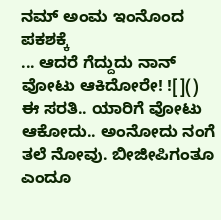ನಮ್ ಅಂಮ ಇಂನೊಂದ ಪಕಶಕ್ಕೆ
... ಆದರೆ ಗೆದ್ದುದು ನಾನ್ ವೋಟು ಆಕಿದೋರೇ! ![]()
ಈ ಸರತಿ.. ಯಾರಿಗೆ ವೋಟು ಆಕೋದು.. ಅಂನೋದು ನಂಗೆ ತಲೆ ನೋವು. ಬೀಜೀಪಿಗಂತೂ ಎಂದೂ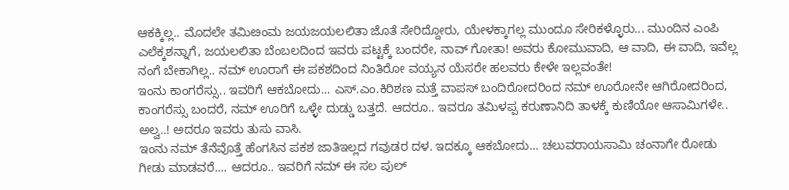ಆಕಕ್ಕಿಲ್ಲ.. ಮೊದಲೇ ತಮಿೞಂಮ ಜಯಜಯಲಲಿತಾ ಜೊತೆ ಸೇರಿದ್ದೋರು, ಯೇಳಕ್ಕಾಗಲ್ಲ ಮುಂದೂ ಸೇರಿಕಳ್ಳೊರು... ಮುಂದಿನ ಎಂಪಿ ಎಲೆಕ್ಕಶನ್ನಾಗೆ, ಜಯಲಲಿತಾ ಬೆಂಬಲದಿಂದ ಇವರು ಪಟ್ಟಕ್ಕೆ ಬಂದರೇ, ನಾವ್ ಗೋತಾ! ಅವರು ಕೋಮುವಾದಿ, ಆ ವಾದಿ, ಈ ವಾದಿ, ಇವೆಲ್ಲ ನಂಗೆ ಬೇಕಾಗಿಲ್ಲ.. ನಮ್ ಊರಾಗೆ ಈ ಪಕಶದಿಂದ ನಿಂತಿರೋ ವಯ್ಯನ ಯೆಸರೇ ಹಲವರು ಕೇಳೇ ಇಲ್ಲವಂತೇ!
ಇಂನು ಕಾಂಗರೆಸ್ಸು.. ಇವರಿಗೆ ಆಕಬೋದು... ಎಸ್.ಎಂ.ಕಿರಿಶಣ ಮತ್ತೆ ವಾಪಸ್ ಬಂದಿರೋದರಿಂದ ನಮ್ ಊರೋನೇ ಆಗಿರೋದರಿಂದ, ಕಾಂಗರೆಸ್ಸು ಬಂದರೆ, ನಮ್ ಊರಿಗೆ ಒಳ್ಳೇ ದುಡ್ಡು ಬತ್ತದೆ. ಆದರೂ.. ಇವರೂ ತಮಿಳಪ್ಪ ಕರುಣಾನಿದಿ ತಾಳಕ್ಕೆ ಕುಣಿಯೋ ಆಸಾಮಿಗಳೇ.. ಅಲ್ವ..! ಅದರೂ ಇವರು ತುಸು ವಾಸಿ.
ಇಂನು ನಮ್ ತೆನೆವೊತ್ತೆ ಹೆಂಗಸಿನ ಪಕಶ ಜಾತಿಇಲ್ಲದ ಗವುಡರ ದಳ. ಇದಕ್ಕೂ ಆಕಬೋದು... ಚಲುವರಾಯಸಾಮಿ ಚಂನಾಗೇ ರೋಡು ಗೀಡು ಮಾಡವರೆ.... ಆದರೂ.. ಇವರಿಗೆ ನಮ್ ಈ ಸಲ ಪುಲ್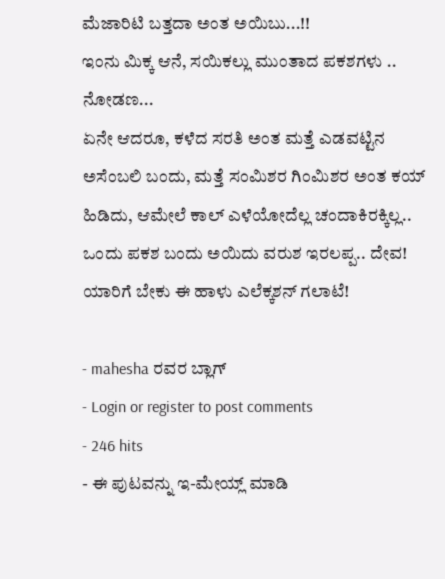ಮೆಜಾರಿಟಿ ಬತ್ತದಾ ಅಂತ ಅಯಿಬು...!!
ಇಂನು ಮಿಕ್ಕ ಆನೆ, ಸಯಿಕಲ್ಲು ಮುಂತಾದ ಪಕಶಗಳು .. ನೋಡಣ...
ಏನೇ ಆದರೂ, ಕಳೆದ ಸರತಿ ಅಂತ ಮತ್ತೆ ಎಡವಟ್ಟಿನ ಅಸೆಂಬಲಿ ಬಂದು, ಮತ್ತೆ ಸಂಮಿಶರ ಗಿಂಮಿಶರ ಅಂತ ಕಯ್ ಹಿಡಿದು, ಆಮೇಲೆ ಕಾಲ್ ಎಳೆಯೋದೆಲ್ಲ ಚಂದಾಕಿರಕ್ಕಿಲ್ಲ.. ಒಂದು ಪಕಶ ಬಂದು ಅಯಿದು ವರುಶ ಇರಲಪ್ಪ.. ದೇವ!
ಯಾರಿಗೆ ಬೇಕು ಈ ಹಾಳು ಎಲೆಕ್ಕಶನ್ ಗಲಾಟೆ!

- mahesha ರವರ ಬ್ಲಾಗ್
- Login or register to post comments
- 246 hits
- ಈ ಪುಟವನ್ನು ಇ-ಮೇಯ್ಲ್ ಮಾಡಿ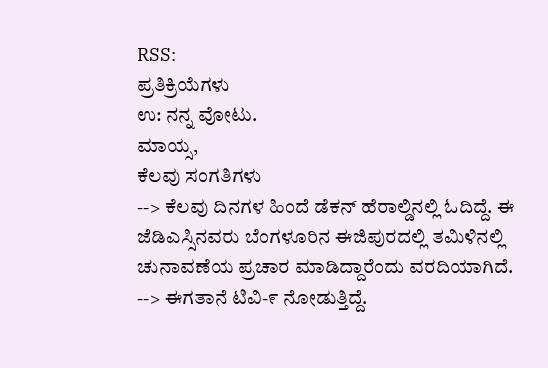RSS:
ಪ್ರತಿಕ್ರಿಯೆಗಳು
ಉ: ನನ್ನ ವೋಟು.
ಮಾಯ್ಸ,
ಕೆಲವು ಸಂಗತಿಗಳು
--> ಕೆಲವು ದಿನಗಳ ಹಿಂದೆ ಡೆಕನ್ ಹೆರಾಲ್ಡಿನಲ್ಲಿ ಓದಿದ್ದೆ. ಈ ಜೆಡಿಎಸ್ಸಿನವರು ಬೆಂಗಳೂರಿನ ಈಜಿಪುರದಲ್ಲಿ ತಮಿಳಿನಲ್ಲಿ ಚುನಾವಣೆಯ ಪ್ರಚಾರ ಮಾಡಿದ್ದಾರೆಂದು ವರದಿಯಾಗಿದೆ.
--> ಈಗತಾನೆ ಟಿವಿ-೯ ನೋಡುತ್ತಿದ್ದೆ.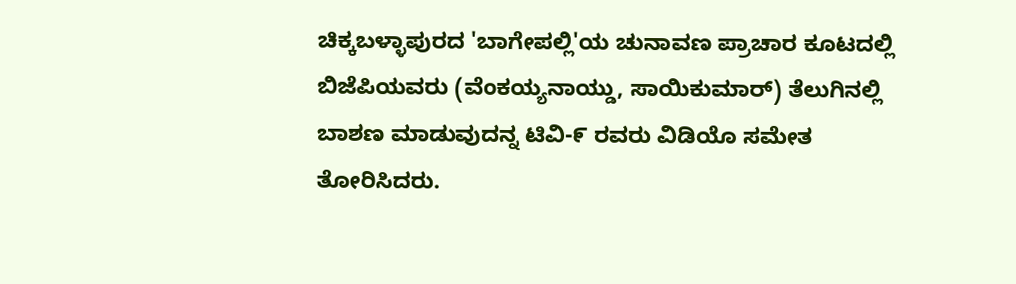ಚಿಕ್ಕಬಳ್ಳಾಪುರದ 'ಬಾಗೇಪಲ್ಲಿ'ಯ ಚುನಾವಣ ಪ್ರಾಚಾರ ಕೂಟದಲ್ಲಿ ಬಿಜೆಪಿಯವರು (ವೆಂಕಯ್ಯನಾಯ್ಡು, ಸಾಯಿಕುಮಾರ್) ತೆಲುಗಿನಲ್ಲಿ ಬಾಶಣ ಮಾಡುವುದನ್ನ ಟಿವಿ-೯ ರವರು ವಿಡಿಯೊ ಸಮೇತ ತೋರಿಸಿದರು.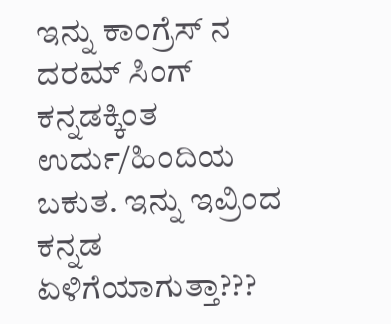ಇನ್ನು ಕಾಂಗ್ರೆಸ್ ನ ದರಮ್ ಸಿಂಗ್ ಕನ್ನಡಕ್ಕಿಂತ ಉರ್ದು/ಹಿಂದಿಯ ಬಕುತ. ಇನ್ನು ಇವ್ರಿಂದ ಕನ್ನಡ ಏಳಿಗೆಯಾಗುತ್ತಾ???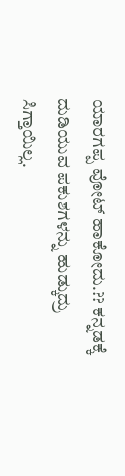ಯಾರಗಪ್ಪ ವೋಟ್ ಹಾಕೋದು.?? ಕನ್ನಡಕ್ಕೆ ದುಡಿಯುವ ಪಕುಶಗಳನ್ನು ಹುಡ್ಕುದ್ರು ಸಿಗ್ತಾಯಿಲ್ಲ.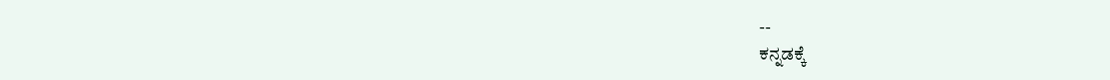--
ಕನ್ನಡಕ್ಕೆ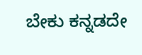ಬೇಕು ಕನ್ನಡದೇ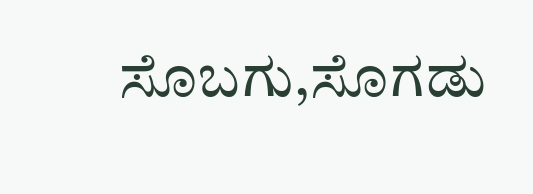ಸೊಬಗು,ಸೊಗಡು